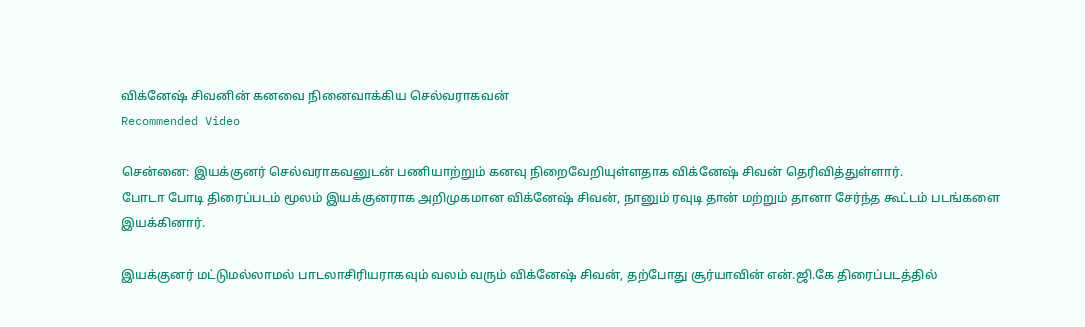விக்னேஷ் சிவனின் கனவை நினைவாக்கிய செல்வராகவன்
Recommended Video

சென்னை: இயக்குனர் செல்வராகவனுடன் பணியாற்றும் கனவு நிறைவேறியுள்ளதாக விக்னேஷ் சிவன் தெரிவித்துள்ளார்.
போடா போடி திரைப்படம் மூலம் இயக்குனராக அறிமுகமான விக்னேஷ் சிவன், நானும் ரவுடி தான் மற்றும் தானா சேர்ந்த கூட்டம் படங்களை இயக்கினார்.

இயக்குனர் மட்டுமல்லாமல் பாடலாசிரியராகவும் வலம் வரும் விக்னேஷ் சிவன், தற்போது சூர்யாவின் என்.ஜி.கே திரைப்படத்தில்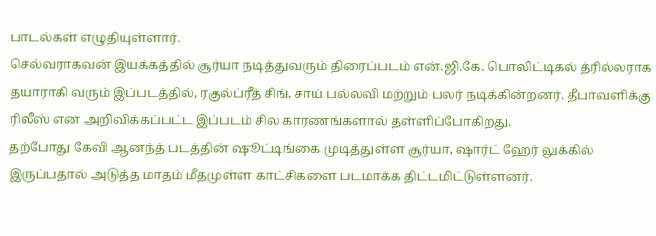பாடல்கள் எழுதியுள்ளார்.
செல்வராகவன் இயக்கத்தில் சூர்யா நடித்துவரும் திரைப்படம் என்.ஜி.கே. பொலிட்டிகல் த்ரில்லராக தயாராகி வரும் இப்படத்தில், ரகுல்ப்ரீத் சிங், சாய் பல்லவி மற்றும் பலர் நடிக்கின்றனர். தீபாவளிக்கு ரிலீஸ் என அறிவிக்கப்பட்ட இப்படம் சில காரணங்களால் தள்ளிப்போகிறது.
தற்போது கேவி ஆனந்த் படத்தின் ஷூட்டிங்கை முடித்துள்ள சூர்யா, ஷார்ட் ஹேர் லுக்கில் இருப்பதால் அடுத்த மாதம் மீதமுள்ள காட்சிகளை படமாக்க திட்டமிட்டுள்ளனர்.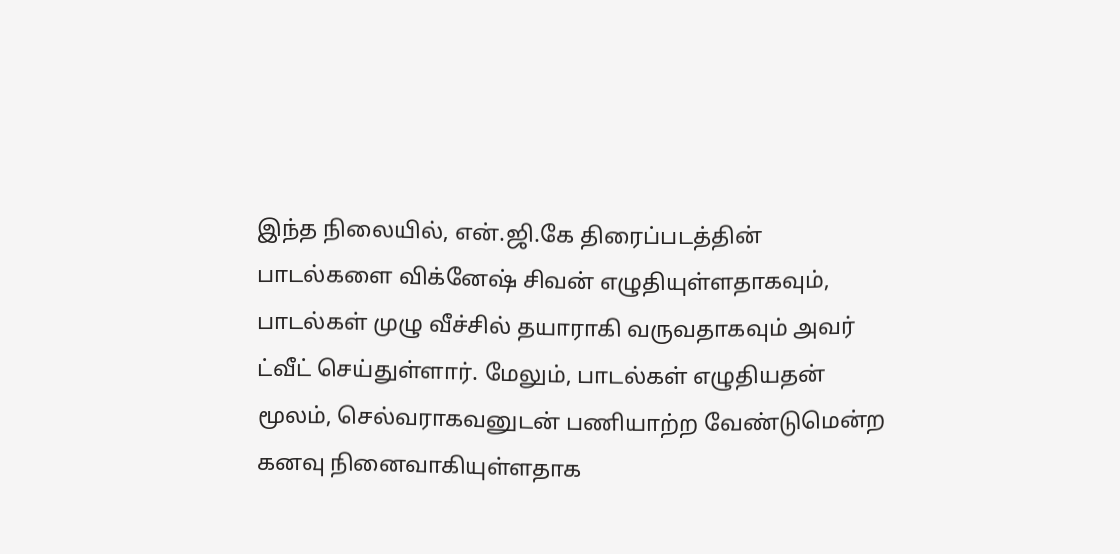இந்த நிலையில், என்.ஜி.கே திரைப்படத்தின் பாடல்களை விக்னேஷ் சிவன் எழுதியுள்ளதாகவும், பாடல்கள் முழு வீச்சில் தயாராகி வருவதாகவும் அவர் ட்வீட் செய்துள்ளார். மேலும், பாடல்கள் எழுதியதன் மூலம், செல்வராகவனுடன் பணியாற்ற வேண்டுமென்ற கனவு நினைவாகியுள்ளதாக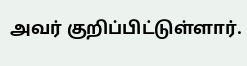அவர் குறிப்பிட்டுள்ளார்.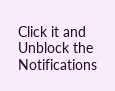Click it and Unblock the Notifications